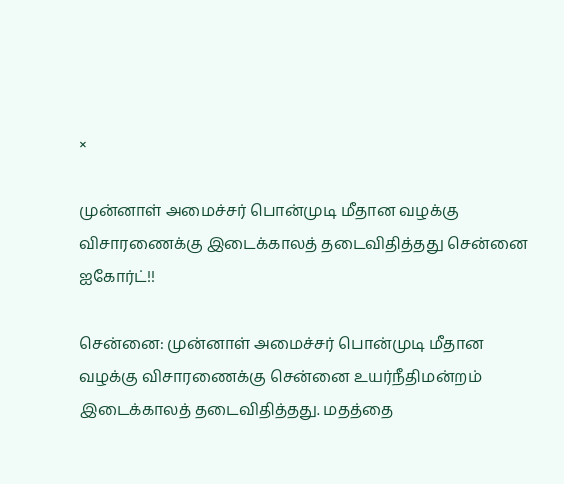×

முன்னாள் அமைச்சர் பொன்முடி மீதான வழக்கு விசாரணைக்கு இடைக்காலத் தடைவிதித்தது சென்னை ஐகோர்ட்!!

சென்னை: முன்னாள் அமைச்சர் பொன்முடி மீதான வழக்கு விசாரணைக்கு சென்னை உயர்நீதிமன்றம் இடைக்காலத் தடைவிதித்தது. மதத்தை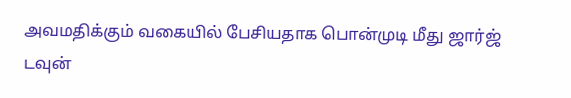அவமதிக்கும் வகையில் பேசியதாக பொன்முடி மீது ஜார்ஜ் டவுன்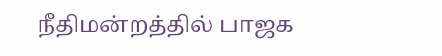நீதிமன்றத்தில் பாஜக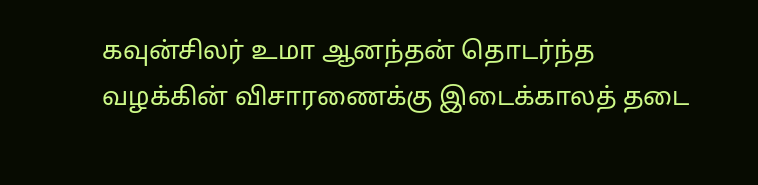கவுன்சிலர் உமா ஆனந்தன் தொடர்ந்த வழக்கின் விசாரணைக்கு இடைக்காலத் தடை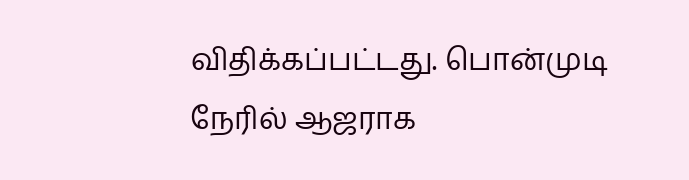விதிக்கப்பட்டது. பொன்முடி நேரில் ஆஜராக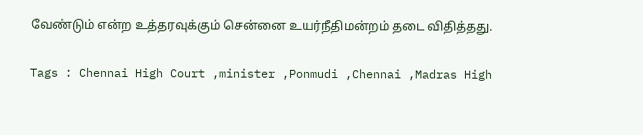வேண்டும் என்ற உத்தரவுக்கும் சென்னை உயர்நீதிமன்றம் தடை விதித்தது.

Tags : Chennai High Court ,minister ,Ponmudi ,Chennai ,Madras High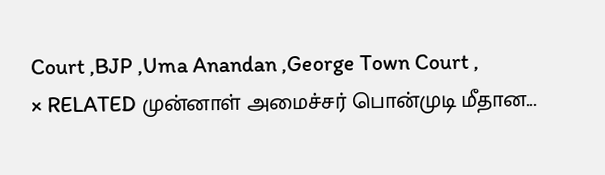Court ,BJP ,Uma Anandan ,George Town Court ,
× RELATED முன்னாள் அமைச்சர் பொன்முடி மீதான...